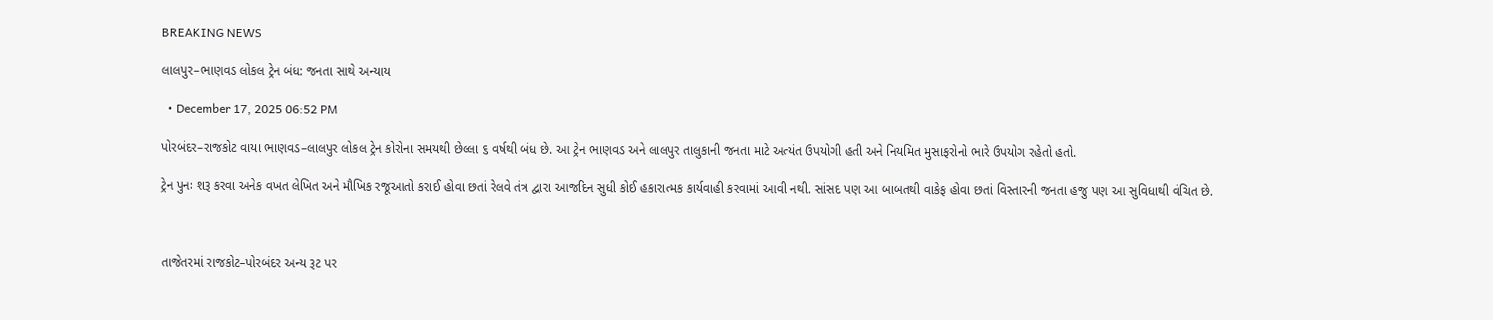BREAKING NEWS

લાલપુર–ભાણવડ લોકલ ટ્રેન બંધ: જનતા સાથે અન્યાય

  • December 17, 2025 06:52 PM

પોરબંદર–રાજકોટ વાયા ભાણવડ–લાલપુર લોકલ ટ્રેન કોરોના સમયથી છેલ્લા ૬ વર્ષથી બંધ છે. આ ટ્રેન ભાણવડ અને લાલપુર તાલુકાની જનતા માટે અત્યંત ઉપયોગી હતી અને નિયમિત મુસાફરોનો ભારે ઉપયોગ રહેતો હતો.

ટ્રેન પુનઃ શરૂ કરવા અનેક વખત લેખિત અને મૌખિક રજૂઆતો કરાઈ હોવા છતાં રેલવે તંત્ર દ્વારા આજદિન સુધી કોઈ હકારાત્મક કાર્યવાહી કરવામાં આવી નથી. સાંસદ પણ આ બાબતથી વાકેફ હોવા છતાં વિસ્તારની જનતા હજુ પણ આ સુવિધાથી વંચિત છે.



તાજેતરમાં રાજકોટ–પોરબંદર અન્ય રૂટ પર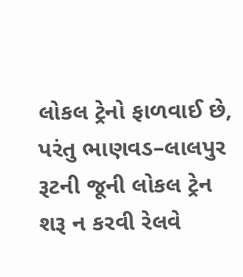લોકલ ટ્રેનો ફાળવાઈ છે, પરંતુ ભાણવડ–લાલપુર રૂટની જૂની લોકલ ટ્રેન શરૂ ન કરવી રેલવે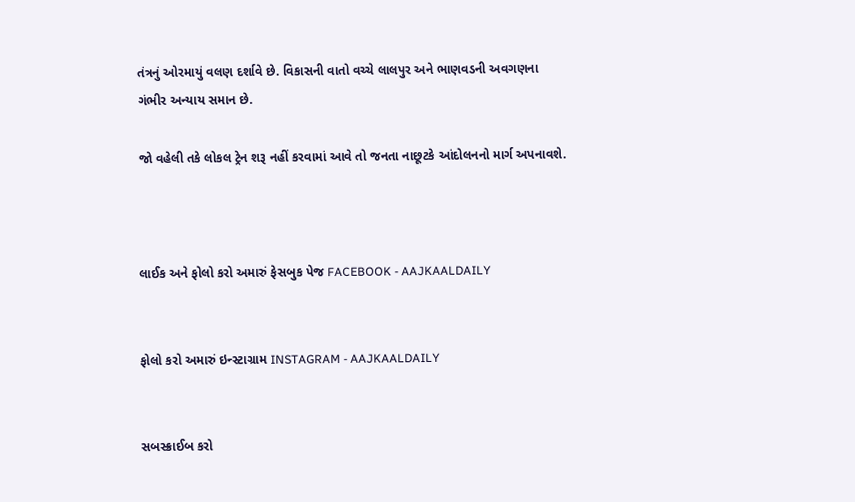તંત્રનું ઓરમાયું વલણ દર્શાવે છે. વિકાસની વાતો વચ્ચે લાલપુર અને ભાણવડની અવગણના ગંભીર અન્યાય સમાન છે.

જો વહેલી તકે લોકલ ટ્રેન શરૂ નહીં કરવામાં આવે તો જનતા નાછૂટકે આંદોલનનો માર્ગ અપનાવશે.



લાઈક અને ફોલો કરો અમારું ફેસબુક પેજ FACEBOOK - AAJKAALDAILY


ફોલો કરો અમારું ઇન્સ્ટાગ્રામ INSTAGRAM - AAJKAALDAILY


સબસ્ક્રાઈબ કરો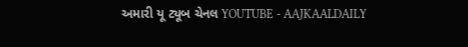અમારી યૂ ટ્યૂબ ચેનલ YOUTUBE - AAJKAALDAILY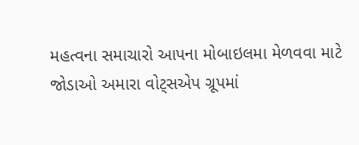મહત્વના સમાચારો આપના મોબાઇલમા મેળવવા માટે જોડાઓ અમારા વોટ્સએપ ગ્રૂપમાં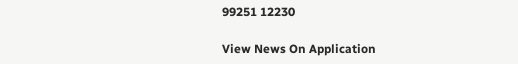99251 12230

View News On Application